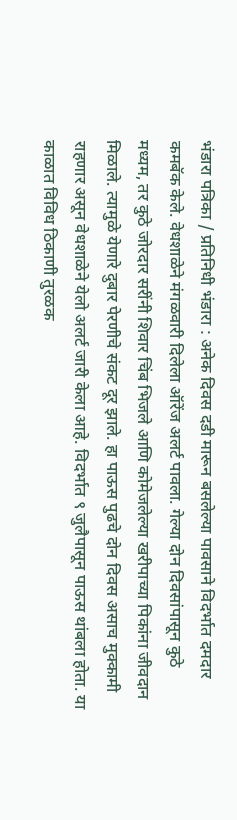भंडारा पत्रिका / प्रतिनिधी भंडारा : अनेक दिवस दडी मारून बसलेल्या पावसाने विदर्भात दमदार कमबॅक केले. वेधशाळेने मंगळवारी दिलेला ऑरेंज अलर्ट पावला. गेल्या दोन दिवसांपासून कुठे मध्यम, तर कुठे जोरदार सरींनी शिवार चिंब भिजले आणि कोमेजलेल्या खरीपाच्या पिकांना जीवदान मिळाले. त्यामुळे येणारे दुबार पेरणीचे संकट दूर झाले. हा पाऊस पुढचे दोन दिवस असाच मुक्कामी राहणार असून वेधशाळेने येलो अलर्ट जारी केला आहे. विदर्भात ९ जुलैपासून पाऊस थांबला होता. या काळात विविध ठिकाणी तुरळक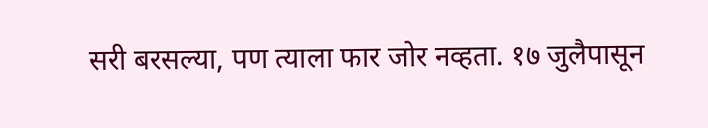सरी बरसल्या, पण त्याला फार जोर नव्हता. १७ जुलैपासून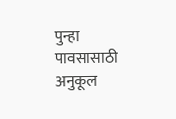पुन्हा पावसासाठी अनुकूल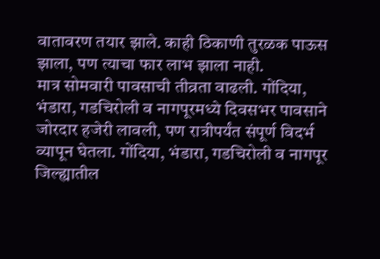वातावरण तयार झाले. काही ठिकाणी तुरळक पाऊस झाला, पण त्याचा फार लाभ झाला नाही.
मात्र सोमवारी पावसाची तीव्रता वाढली. गोंदिया, भंडारा, गडचिरोली व नागपूरमध्ये दिवसभर पावसाने जोरदार हजेरी लावली, पण रात्रीपर्यंत संपूर्ण विदर्भ व्यापून घेतला. गोंदिया, भंडारा, गडचिरोली व नागपूर जिल्ह्यातील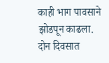काही भाग पावसाने झोडपून काढला. दोन दिवसात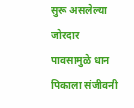सुरू असलेल्या जोरदार पावसामुळे धान पिकाला संजीवनी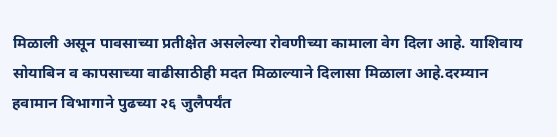मिळाली असून पावसाच्या प्रतीक्षेत असलेल्या रोवणीच्या कामाला वेग दिला आहे. याशिवाय सोयाबिन व कापसाच्या वाढीसाठीही मदत मिळाल्याने दिलासा मिळाला आहे.दरम्यान हवामान विभागाने पुढच्या २६ जुलैपर्यंत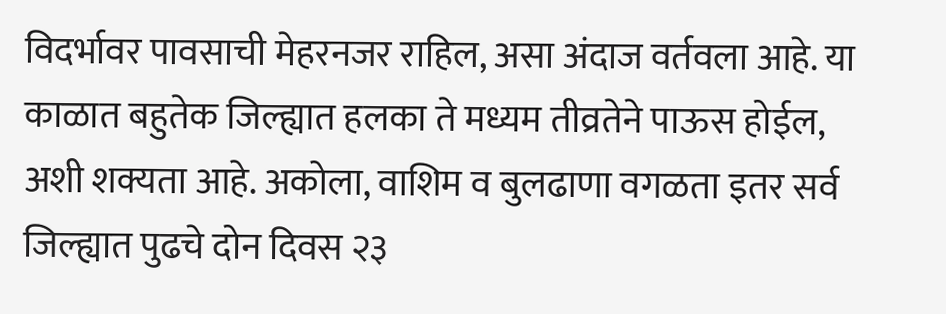विदर्भावर पावसाची मेहरनजर राहिल, असा अंदाज वर्तवला आहे. या काळात बहुतेक जिल्ह्यात हलका ते मध्यम तीव्रतेने पाऊस होईल, अशी शक्यता आहे. अकोला, वाशिम व बुलढाणा वगळता इतर सर्व जिल्ह्यात पुढचे दोन दिवस २३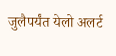जुलैपर्यंत येलो अलर्ट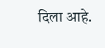दिला आहे.